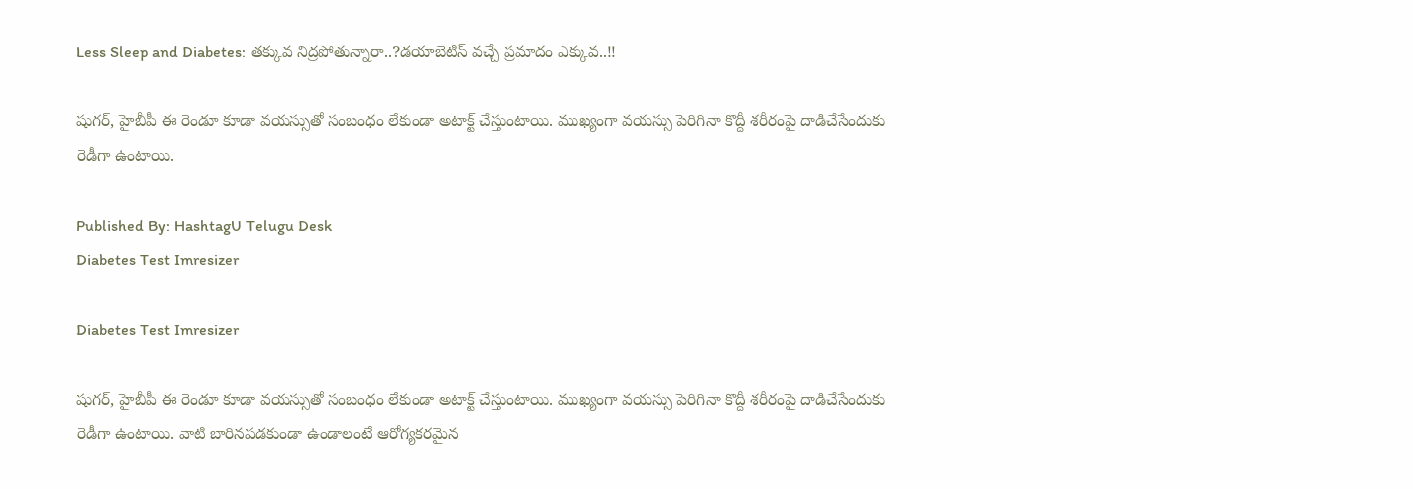Less Sleep and Diabetes: తక్కువ నిద్రపోతున్నారా..?డయాబెటిస్ వచ్చే ప్రమాదం ఎక్కువ..!!

షుగర్, హైబీపీ ఈ రెండూ కూడా వయస్సుతో సంబంధం లేకుండా అటాక్ట్ చేస్తుంటాయి. ముఖ్యంగా వయస్సు పెరిగినా కొద్దీ శరీరంపై దాడిచేసేందుకు రెడీగా ఉంటాయి.

Published By: HashtagU Telugu Desk
Diabetes Test Imresizer

Diabetes Test Imresizer

షుగర్, హైబీపీ ఈ రెండూ కూడా వయస్సుతో సంబంధం లేకుండా అటాక్ట్ చేస్తుంటాయి. ముఖ్యంగా వయస్సు పెరిగినా కొద్దీ శరీరంపై దాడిచేసేందుకు రెడీగా ఉంటాయి. వాటి బారినపడకుండా ఉండాలంటే ఆరోగ్యకరమైన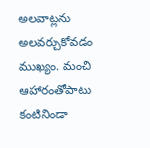అలవాట్లను అలవర్చుకోవడం ముఖ్యం. మంచి ఆహారంతోపాటు కంటినిండా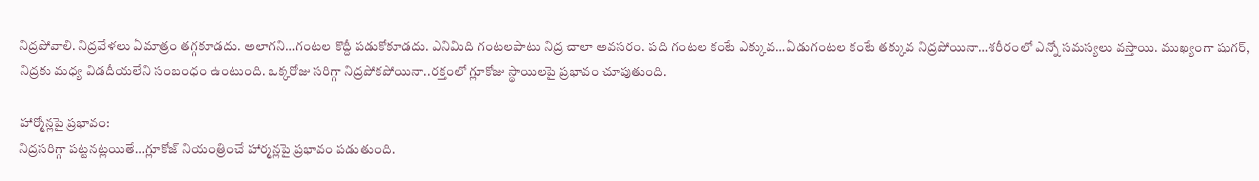నిద్రపోవాలి. నిద్రవేళలు ఏమాత్రం తగ్గకూడదు. అలాగని…గంటల కొద్దీ పడుకోకూడదు. ఎనిమిది గంటలపాటు నిద్ర చాలా అవసరం. పది గంటల కంటే ఎక్కువ…ఏడుగంటల కంటే తక్కువ నిద్రపోయినా…శరీరంలో ఎన్నో సమస్యలు వస్తాయి. ముఖ్యంగా షుగర్, నిద్రకు మధ్య విడదీయలేని సంబంధం ఉంటుంది. ఒక్కరోజు సరిగ్గా నిద్రపోకపోయినా..రక్తంలో గ్లూకోజు స్థాయిలపై ప్రభావం చూపుతుంది.

హార్మోన్లపై ప్రభావం:
నిద్రసరిగ్గా పట్టనట్లయితే…గ్లూకోజ్ నియంత్రించే హార్మన్లపై ప్రభావం పడుతుంది.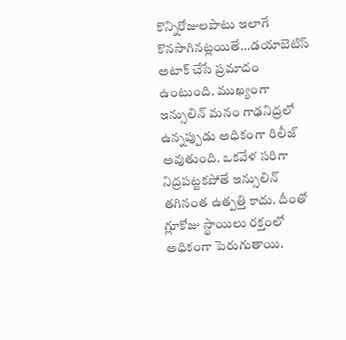కొన్నిరోజులపాటు ఇలాగే కొనసాగినట్లయితే…డయాబెటిస్ అటాక్ చేసే ప్రమాదం ఉంటుంది. ముఖ్యంగా ఇన్సులిన్ మనం గాఢనిద్రలో ఉన్నప్పుడు అధికంగా రిలీజ్ అవుతుంది. ఒకవేళ సరిగా నిద్రపట్టకపోతే ఇన్సులిన్ తగినంత ఉత్పత్తి కాదు. దీంతో గ్లూకోజు స్థాయిలు రక్తంలో అధికంగా పెరుగుతాయి.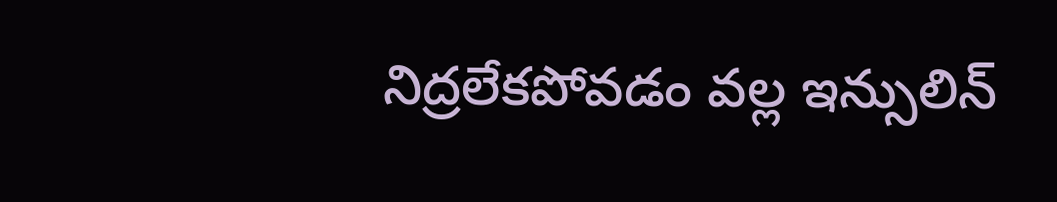నిద్రలేకపోవడం వల్ల ఇన్సులిన్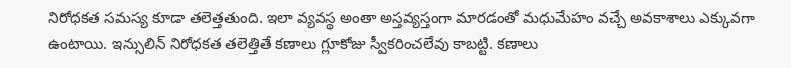నిరోధకత సమస్య కూడా తలెత్తతుంది. ఇలా వ్యవస్థ అంతా అస్తవ్యస్తంగా మారడంతో మధుమేహం వచ్చే అవకాశాలు ఎక్కువగా ఉంటాయి. ఇన్సులిన్ నిరోధకత తలెత్తితే కణాలు గ్లూకోజు స్వీకరించలేవు కాబట్టి. కణాలు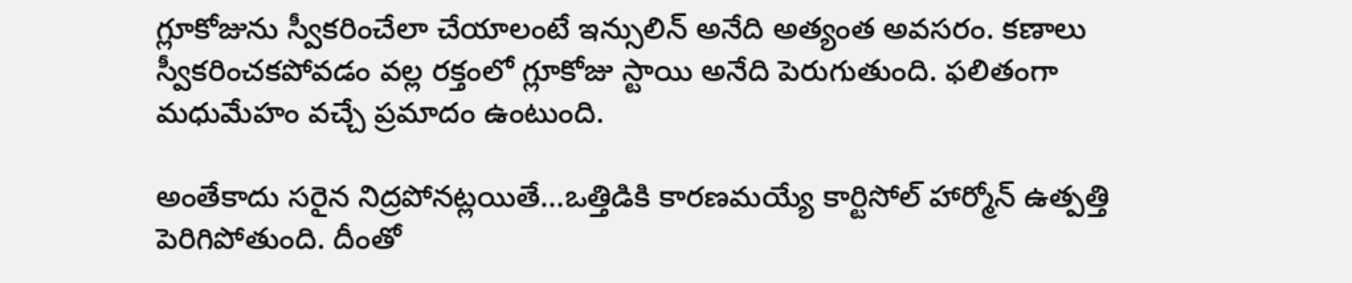గ్లూకోజును స్వీకరించేలా చేయాలంటే ఇన్సులిన్ అనేది అత్యంత అవసరం. కణాలు స్వీకరించకపోవడం వల్ల రక్తంలో గ్లూకోజు స్టాయి అనేది పెరుగుతుంది. ఫలితంగా మధుమేహం వచ్చే ప్రమాదం ఉంటుంది.

అంతేకాదు సరైన నిద్రపోనట్లయితే…ఒత్తిడికి కారణమయ్యే కార్టిసోల్ హార్మోన్ ఉత్పత్తి పెరిగిపోతుంది. దీంతో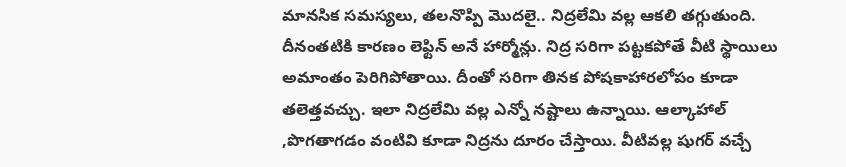మానసిక సమస్యలు, తలనొప్పి మొదలై.. నిద్రలేమి వల్ల ఆకలి తగ్గుతుంది. దీనంతటికి కారణం లెఫ్టిన్ అనే హార్మోన్లు. నిద్ర సరిగా పట్టకపోతే వీటి స్థాయిలు అమాంతం పెరిగిపోతాయి. దీంతో సరిగా తినక పోషకాహారలోపం కూడా తలెత్తవచ్చు. ఇలా నిద్రలేమి వల్ల ఎన్నో నష్టాలు ఉన్నాయి. ఆల్కాహాల్ ,పొగతాగడం వంటివి కూడా నిద్రను దూరం చేస్తాయి. వీటివల్ల షుగర్ వచ్చే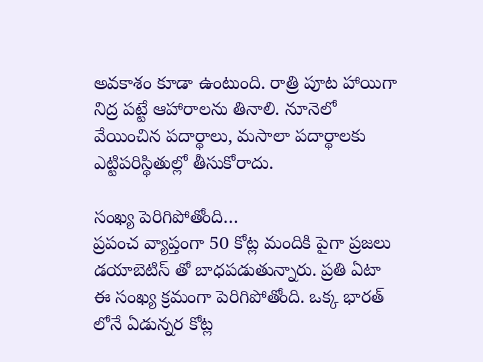అవకాశం కూడా ఉంటుంది. రాత్రి పూట హాయిగా నిద్ర పట్టే ఆహారాలను తినాలి. నూనెలో వేయించిన పదార్థాలు, మసాలా పదార్థాలకు ఎట్టిపరిస్థితుల్లో తీసుకోరాదు.

సంఖ్య పెరిగిపోతోంది…
ప్రపంచ వ్యాప్తంగా 50 కోట్ల మందికి పైగా ప్రజలు డయాబెటిస్ తో బాధపడుతున్నారు. ప్రతి ఏటా ఈ సంఖ్య క్రమంగా పెరిగిపోతోంది. ఒక్క భారత్ లోనే ఏడున్నర కోట్ల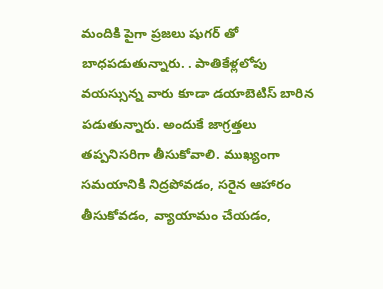మందికి పైగా ప్రజలు షుగర్ తో బాధపడుతున్నారు. . పాతికేళ్లలోపు వయస్సున్న వారు కూడా డయాబెటిస్ బారిన పడుతున్నారు. అందుకే జాగ్రత్తలు తప్పనిసరిగా తీసుకోవాలి. ముఖ్యంగా సమయానికి నిద్రపోవడం, సరైన ఆహారం తీసుకోవడం, వ్యాయామం చేయడం,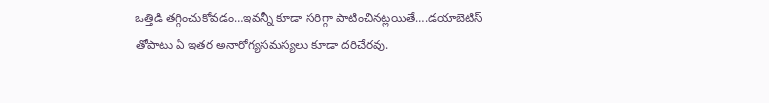ఒత్తిడి తగ్గించుకోవడం…ఇవన్నీ కూడా సరిగ్గా పాటించినట్లయితే….డయాబెటిస్ తోపాటు ఏ ఇతర అనారోగ్యసమస్యలు కూడా దరిచేరవు.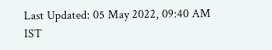Last Updated: 05 May 2022, 09:40 AM IST